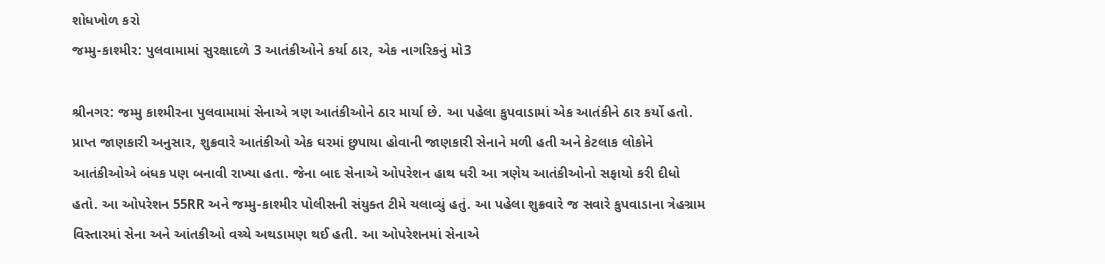શોધખોળ કરો
જમ્મુ-કાશ્મીર: પુલવામામાં સુરક્ષાદળે 3 આતંકીઓને કર્યા ઠાર, એક નાગરિકનું મો3

શ્રીનગર: જમ્મુ કાશ્મીરના પુલવામામાં સેનાએ ત્રણ આતંકીઓને ઠાર માર્યા છે. આ પહેલા કુપવાડામાં એક આતંકીને ઠાર કર્યો હતો. પ્રાપ્ત જાણકારી અનુસાર, શુક્રવારે આતંકીઓ એક ઘરમાં છુપાયા હોવાની જાણકારી સેનાને મળી હતી અને કેટલાક લોકોને આતંકીઓએ બંધક પણ બનાવી રાખ્યા હતા. જેના બાદ સેનાએ ઓપરેશન હાથ ધરી આ ત્રણેય આતંકીઓનો સફાયો કરી દીધો હતો. આ ઓપરેશન 55RR અને જમ્મુ-કાશ્મીર પોલીસની સંયુક્ત ટીમે ચલાવ્યું હતું. આ પહેલા શુક્રવારે જ સવારે કુપવાડાના ત્રેહગ્રામ વિસ્તારમાં સેના અને આંતકીઓ વચ્ચે અથડામણ થઈ હતી. આ ઓપરેશનમાં સેનાએ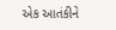એક આતંકીને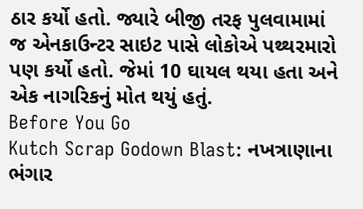ઠાર કર્યો હતો. જ્યારે બીજી તરફ પુલવામામાં જ એનકાઉન્ટર સાઇટ પાસે લોકોએ પથ્થરમારો પણ કર્યો હતો. જેમાં 10 ઘાયલ થયા હતા અને એક નાગરિકનું મોત થયું હતું.
Before You Go
Kutch Scrap Godown Blast: નખત્રાણાના ભંગાર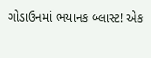ગોડાઉનમાં ભયાનક બ્લાસ્ટ! એક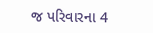જ પરિવારના 4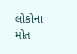લોકોના મોત